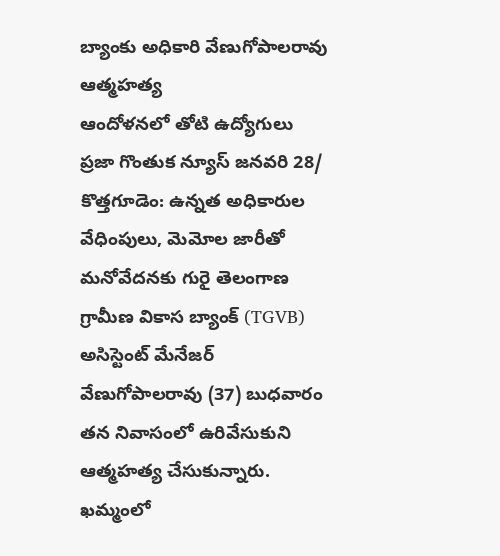బ్యాంకు అధికారి వేణుగోపాలరావు ఆత్మహత్య
ఆందోళనలో తోటి ఉద్యోగులు
ప్రజా గొంతుక న్యూస్ జనవరి 28/ కొత్తగూడెం: ఉన్నత అధికారుల వేధింపులు, మెమోల జారీతో మనోవేదనకు గురై తెలంగాణ గ్రామీణ వికాస బ్యాంక్ (TGVB) అసిస్టెంట్ మేనేజర్ వేణుగోపాలరావు (37) బుధవారం తన నివాసంలో ఉరివేసుకుని ఆత్మహత్య చేసుకున్నారు. ఖమ్మంలో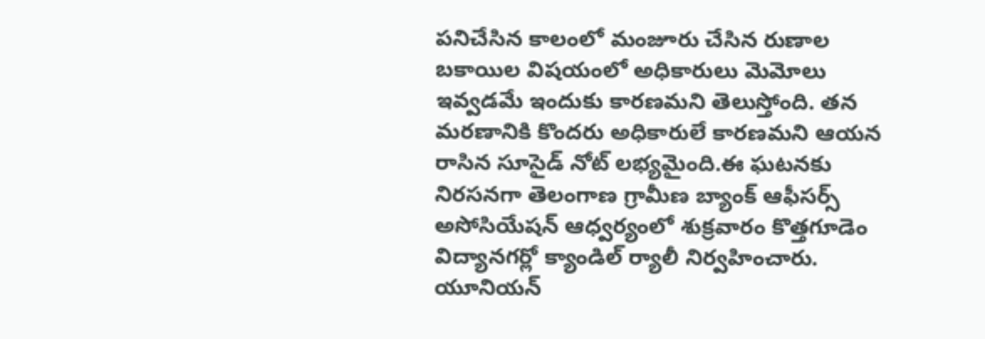పనిచేసిన కాలంలో మంజూరు చేసిన రుణాల బకాయిల విషయంలో అధికారులు మెమోలు ఇవ్వడమే ఇందుకు కారణమని తెలుస్తోంది. తన మరణానికి కొందరు అధికారులే కారణమని ఆయన రాసిన సూసైడ్ నోట్ లభ్యమైంది.ఈ ఘటనకు నిరసనగా తెలంగాణ గ్రామీణ బ్యాంక్ ఆఫీసర్స్ అసోసియేషన్ ఆధ్వర్యంలో శుక్రవారం కొత్తగూడెం విద్యానగర్లో క్యాండిల్ ర్యాలీ నిర్వహించారు. యూనియన్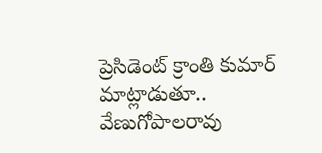ప్రెసిడెంట్ క్రాంతి కుమార్ మాట్లాడుతూ.. వేణుగోపాలరావు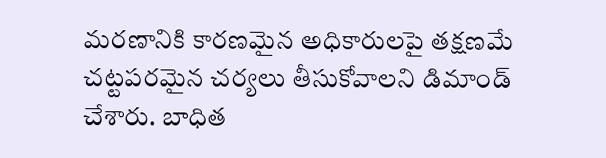మరణానికి కారణమైన అధికారులపై తక్షణమే చట్టపరమైన చర్యలు తీసుకోవాలని డిమాండ్ చేశారు. బాధిత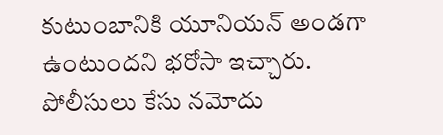కుటుంబానికి యూనియన్ అండగా ఉంటుందని భరోసా ఇచ్చారు. పోలీసులు కేసు నమోదు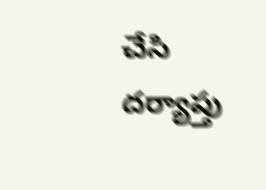చేసి దర్యాప్తు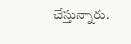చేస్తున్నారు.